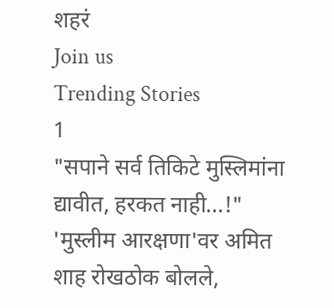शहरं
Join us
Trending Stories
1
"सपाने सर्व तिकिटे मुस्लिमांना द्यावीत, हरकत नाही...!" 'मुस्लीम आरक्षणा'वर अमित शाह रोखठोक बोलले,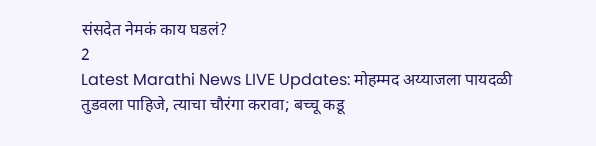संसदेत नेमकं काय घडलं?
2
Latest Marathi News LIVE Updates: मोहम्मद अय्याजला पायदळी तुडवला पाहिजे, त्याचा चौरंगा करावा; बच्चू कडू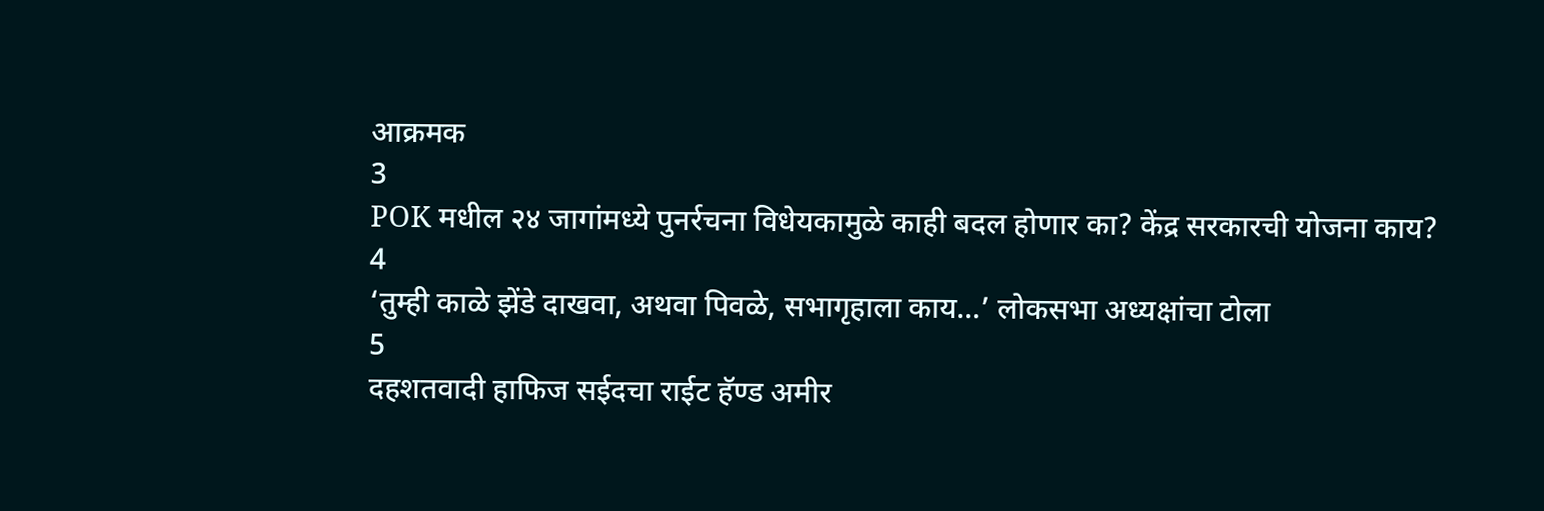आक्रमक
3
POK मधील २४ जागांमध्ये पुनर्रचना विधेयकामुळे काही बदल होणार का? केंद्र सरकारची योजना काय?
4
‘तुम्ही काळे झेंडे दाखवा, अथवा पिवळे, सभागृहाला काय…’ लोकसभा अध्यक्षांचा टोला
5
दहशतवादी हाफिज सईदचा राईट हॅण्ड अमीर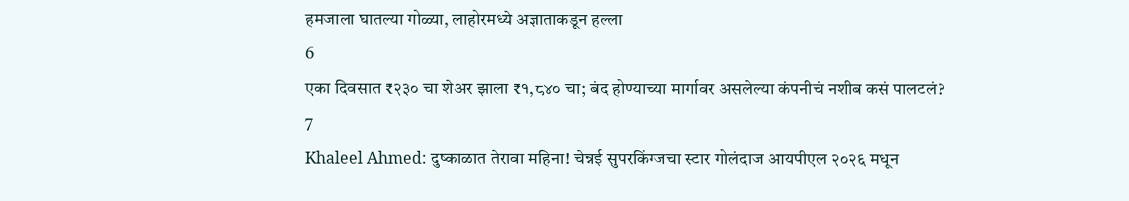हमजाला घातल्या गोळ्या, लाहोरमध्ये अज्ञाताकडून हल्ला
6
एका दिवसात ₹२३० चा शेअर झाला ₹१,८४० चा; बंद होण्याच्या मार्गावर असलेल्या कंपनीचं नशीब कसं पालटलं?
7
Khaleel Ahmed: दुष्काळात तेरावा महिना! चेन्नई सुपरकिंग्जचा स्टार गोलंदाज आयपीएल २०२६ मधून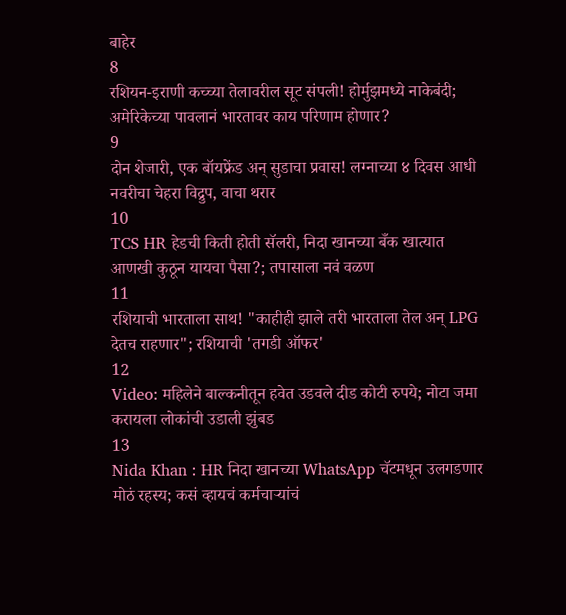बाहेर
8
रशियन-इराणी कच्च्या तेलावरील सूट संपली! होर्मुझमध्ये नाकेबंदी; अमेरिकेच्या पावलानं भारतावर काय परिणाम होणार?
9
दोन शेजारी, एक बॉयफ्रेंड अन् सुडाचा प्रवास! लग्नाच्या ४ दिवस आधी नवरीचा चेहरा विद्रुप, वाचा थरार
10
TCS HR हेडची किती होती सॅलरी, निदा खानच्या बँक खात्यात आणखी कुठून यायचा पैसा?; तपासाला नवं वळण
11
रशियाची भारताला साथ! "काहीही झाले तरी भारताला तेल अन् LPG देतच राहणार"; रशियाची 'तगडी ऑफर'
12
Video: महिलेने बाल्कनीतून हवेत उडवले दीड कोटी रुपये; नोटा जमा करायला लोकांची उडाली झुंबड
13
Nida Khan : HR निदा खानच्या WhatsApp चॅटमधून उलगडणार मोठं रहस्य; कसं व्हायचं कर्मचाऱ्यांचं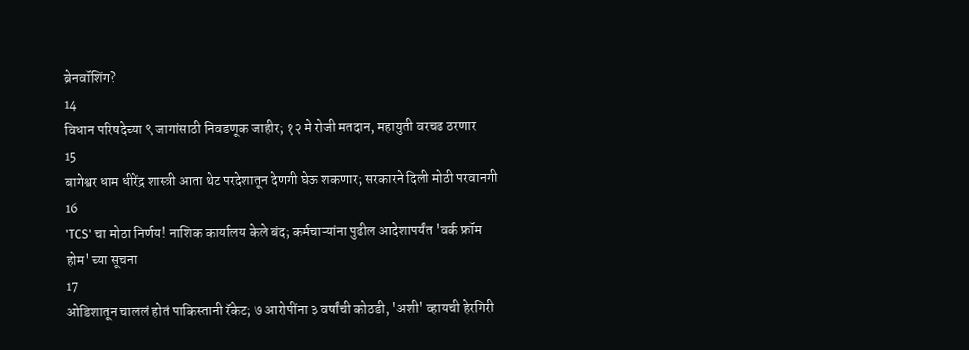ब्रेनवॉशिंग?
14
विधान परिषदेच्या ९ जागांसाठी निवडणूक जाहीर; १२ मे रोजी मतदान, महायुती वरचढ ठरणार
15
बागेश्वर धाम धीरेंद्र शास्त्री आता थेट परदेशातून देणगी घेऊ शकणार; सरकारने दिली मोठी परवानगी
16
'TCS' चा मोठा निर्णय! नाशिक कार्यालय केले बंद; कर्मचाऱ्यांना पुढील आदेशापर्यंत 'वर्क फ्रॉम होम' च्या सूचना
17
ओडिशातून चाललं होतं पाकिस्तानी रॅकेट; ७ आरोपींना ३ वर्षांची कोठडी, 'अशी' व्हायची हेरगिरी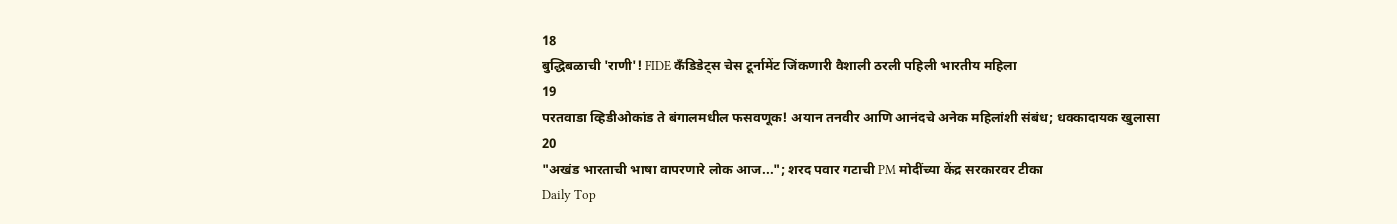18
बुद्धिबळाची 'राणी'! FIDE कँडिडेट्स चेस टूर्नामेंट जिंकणारी वैशाली ठरली पहिली भारतीय महिला
19
परतवाडा व्हिडीओकांड ते बंगालमधील फसवणूक! अयान तनवीर आणि आनंदचे अनेक महिलांशी संबंध; धक्कादायक खुलासा
20
"अखंड भारताची भाषा वापरणारे लोक आज..."; शरद पवार गटाची PM मोदींच्या केंद्र सरकारवर टीका
Daily Top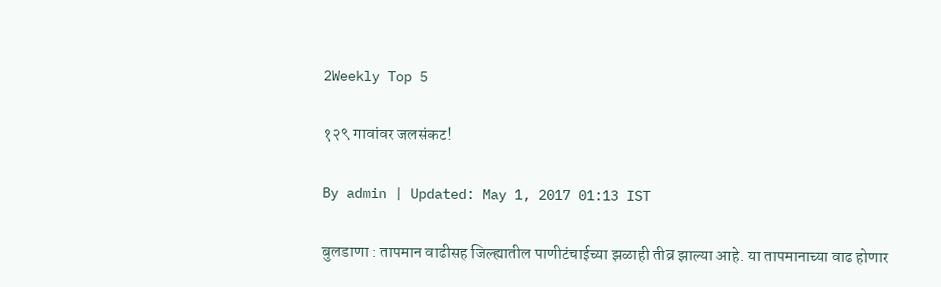2Weekly Top 5

१२९ गावांवर जलसंकट!

By admin | Updated: May 1, 2017 01:13 IST

बुलडाणा : तापमान वाढीसह जिल्ह्यातील पाणीटंचाईच्या झळाही तीव्र झाल्या आहे. या तापमानाच्या वाढ होणार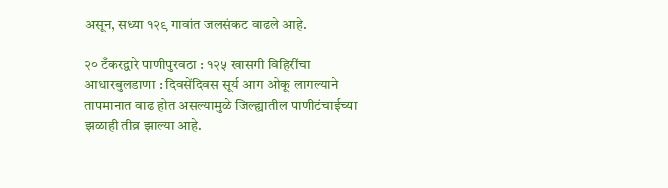असून, सध्या १२९ गावांत जलसंकट वाढले आहे.

२० टँकरद्वारे पाणीपुरवठा : १२५ खासगी विहिरींचा आधारबुलडाणा : दिवसेंदिवस सूर्य आग ओकू लागल्याने तापमानात वाढ होत असल्यामुळे जिल्ह्यातील पाणीटंचाईच्या झळाही तीव्र झाल्या आहे.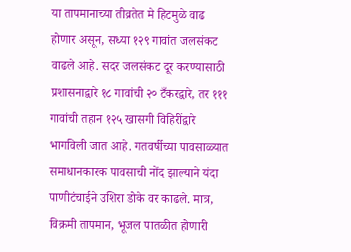या तापमानाच्या तीव्रतेत मे हिटमुळे वाढ होणार असून, सध्या १२९ गावांत जलसंकट वाढले आहे. सदर जलसंकट दूर करण्यासाठी प्रशासनाद्वारे १८ गावांची २० टँकरद्वारे, तर १११ गावांची तहान १२५ खासगी विहिरींद्वारे भागविली जात आहे. गतवर्षीच्या पावसाळ्यात समाधानकारक पावसाची नोंद झाल्याने यंदा पाणीटंचाईने उशिरा डोके वर काढले. मात्र, विक्रमी तापमान, भूजल पातळीत होणारी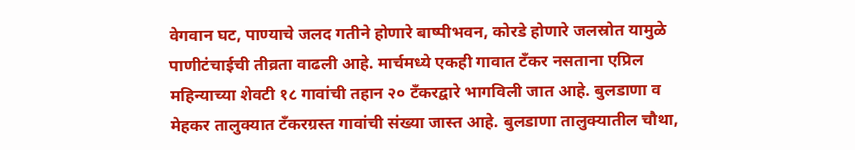वेगवान घट, पाण्याचे जलद गतीने होणारे बाष्पीभवन, कोरडे होणारे जलस्रोत यामुळे पाणीटंचाईची तीव्रता वाढली आहे. मार्चमध्ये एकही गावात टँकर नसताना एप्रिल महिन्याच्या शेवटी १८ गावांची तहान २० टँकरद्वारे भागविली जात आहे. बुलडाणा व मेहकर तालुक्यात टँकरग्रस्त गावांची संख्या जास्त आहे. बुलडाणा तालुक्यातील चौथा,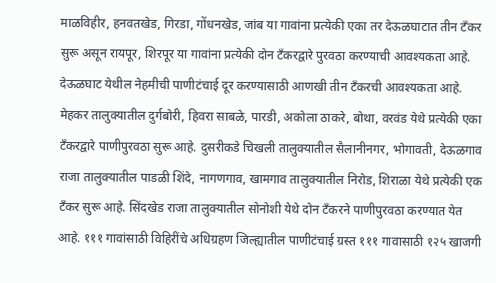माळविहीर, हनवतखेड, गिरडा, गोंधनखेड, जांब या गावांना प्रत्येकी एका तर देऊळघाटात तीन टँकर सुरू असून रायपूर, शिरपूर या गावांना प्रत्येकी दोन टँकरद्वारे पुरवठा करण्याची आवश्यकता आहे. देऊळघाट येथील नेहमीची पाणीटंचाई दूर करण्यासाठी आणखी तीन टँकरची आवश्यकता आहे. मेहकर तालुक्यातील दुर्गबोरी, हिवरा साबळे, पारडी, अकोला ठाकरे, बोथा, वरवंड येथे प्रत्येकी एका टँकरद्वारे पाणीपुरवठा सुरू आहे. दुसरीकडे चिखली तालुक्यातील सैलानीनगर, भोगावती, देऊळगाव राजा तालुक्यातील पाडळी शिंदे, नागणगाव, खामगाव तालुक्यातील निरोड, शिराळा येथे प्रत्येकी एक टँकर सुरू आहे. सिंदखेड राजा तालुक्यातील सोनोशी येथे दोन टँकरने पाणीपुरवठा करण्यात येत आहे. १११ गावांसाठी विहिरींचे अधिग्रहण जिल्ह्यातील पाणीटंचाई ग्रस्त १११ गावासाठी १२५ खाजगी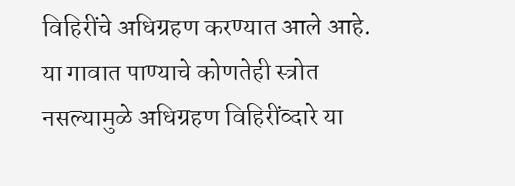विहिरींचे अधिग्रहण करण्यात आले आहे. या गावात पाण्याचे कोणतेही स्त्रोत नसल्यामुळे अधिग्रहण विहिरींव्दारे या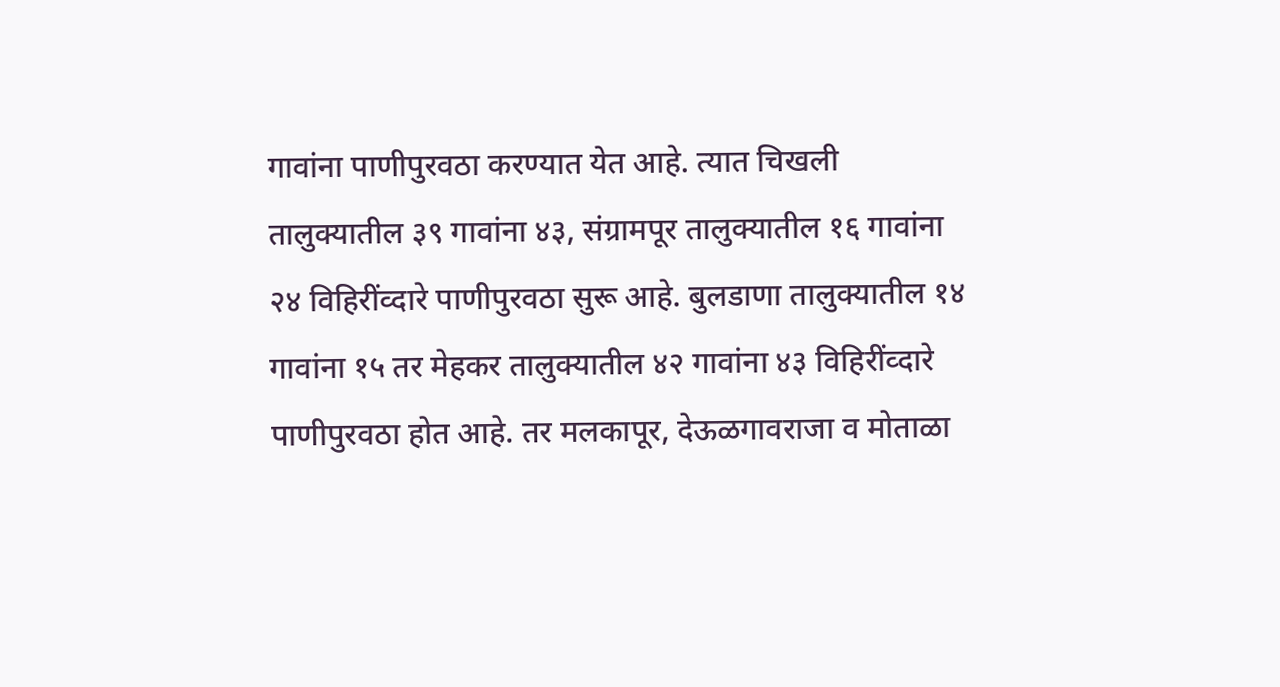गावांना पाणीपुरवठा करण्यात येत आहे. त्यात चिखली तालुक्यातील ३९ गावांना ४३, संग्रामपूर तालुक्यातील १६ गावांना २४ विहिरींव्दारे पाणीपुरवठा सुरू आहे. बुलडाणा तालुक्यातील १४ गावांना १५ तर मेहकर तालुक्यातील ४२ गावांना ४३ विहिरींव्दारे पाणीपुरवठा होत आहे. तर मलकापूर, देऊळगावराजा व मोताळा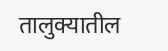तालुक्यातील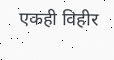एकही विहीर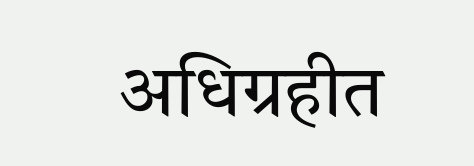अधिग्रहीत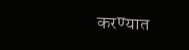करण्यात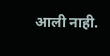आली नाही.